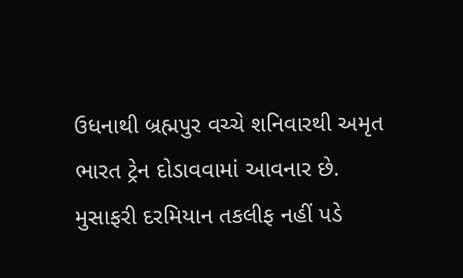ઉધનાથી બ્રહ્મપુર વચ્ચે શનિવારથી અમૃત ભારત ટ્રેન દોડાવવામાં આવનાર છે. મુસાફરી દરમિયાન તકલીફ નહીં પડે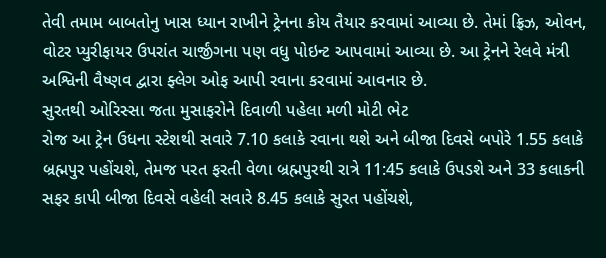તેવી તમામ બાબતોનુ ખાસ ધ્યાન રાખીને ટ્રેનના કોય તૈયાર કરવામાં આવ્યા છે. તેમાં ફ્રિઝ, ઓવન, વોટર પ્યુરીફાયર ઉપરાંત ચાર્જીંગના પણ વધુ પોઇન્ટ આપવામાં આવ્યા છે. આ ટ્રેનને રેલવે મંત્રી અશ્વિની વૈષ્ણવ દ્વારા ફ્લેગ ઓફ આપી રવાના કરવામાં આવનાર છે.
સુરતથી ઓરિસ્સા જતા મુસાફરોને દિવાળી પહેલા મળી મોટી ભેટ
રોજ આ ટ્રેન ઉધના સ્ટેશથી સવારે 7.10 કલાકે રવાના થશે અને બીજા દિવસે બપોરે 1.55 કલાકે બ્રહ્મપુર પહોંચશે, તેમજ પરત ફરતી વેળા બ્રહ્મપુરથી રાત્રે 11:45 કલાકે ઉપડશે અને 33 કલાકની સફર કાપી બીજા દિવસે વહેલી સવારે 8.45 કલાકે સુરત પહોંચશે,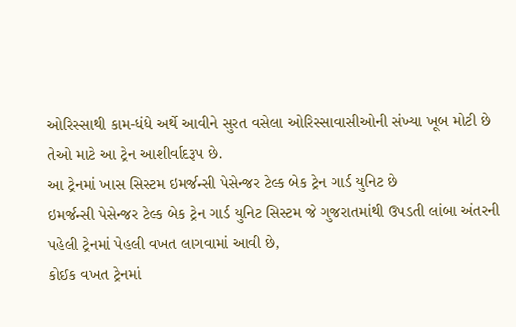ઓરિસ્સાથી કામ-ધંધે અર્થે આવીને સુરત વસેલા ઓરિસ્સાવાસીઓની સંખ્યા ખૂબ મોટી છે તેઓ માટે આ ટ્રેન આશીર્વાદરૂપ છે.
આ ટ્રેનમાં ખાસ સિસ્ટમ ઇમર્જન્સી પેસેન્જર ટેલ્ક બેક ટ્રેન ગાર્ડ યુનિટ છે
ઇમર્જન્સી પેસેન્જર ટેલ્ક બેક ટ્રેન ગાર્ડ યુનિટ સિસ્ટમ જે ગુજરાતમાંથી ઉપડતી લાંબા અંતરની પહેલી ટ્રેનમાં પેહલી વખત લાગવામાં આવી છે,
કોઈક વખત ટ્રેનમાં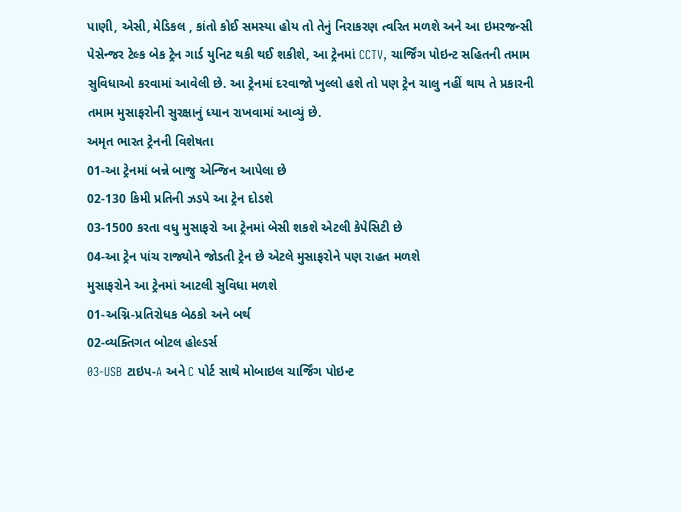પાણી, એસી, મેડિકલ , કાંતો કોઈ સમસ્યા હોય તો તેનું નિરાકરણ ત્વરિત મળશે અને આ ઇમરજન્સી પેસેન્જર ટેલ્ક બેક ટ્રેન ગાર્ડ યુનિટ થકી થઈ શકીશે, આ ટ્રેનમાં CCTV, ચાર્જિંગ પોઇન્ટ સહિતની તમામ સુવિધાઓ કરવામાં આવેલી છે. આ ટ્રેનમાં દરવાજો ખુલ્લો હશે તો પણ ટ્રેન ચાલુ નહીં થાય તે પ્રકારની તમામ મુસાફરોની સુરક્ષાનું ધ્યાન રાખવામાં આવ્યું છે.
અમૃત ભારત ટ્રેનની વિશેષતા
01-આ ટ્રેનમાં બન્ને બાજુ એન્જિન આપેલા છે
02-130 કિમી પ્રતિની ઝડપે આ ટ્રેન દોડશે
03-1500 કરતા વધુ મુસાફરો આ ટ્રેનમાં બેસી શકશે એટલી કેપેસિટી છે
04-આ ટ્રેન પાંચ રાજ્યોને જોડતી ટ્રેન છે એટલે મુસાફરોને પણ રાહત મળશે
મુસાફરોને આ ટ્રેનમાં આટલી સુવિધા મળશે
01-અગ્નિ-પ્રતિરોધક બેઠકો અને બર્થ
02-વ્યક્તિગત બોટલ હોલ્ડર્સ
03-USB ટાઇપ-A અને C પોર્ટ સાથે મોબાઇલ ચાર્જિંગ પોઇન્ટ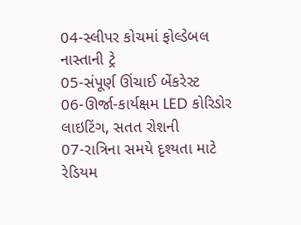04-સ્લીપર કોચમાં ફોલ્ડેબલ નાસ્તાની ટ્રે
05-સંપૂર્ણ ઊંચાઈ બેંકરેસ્ટ
06-ઊર્જા-કાર્યક્ષમ LED કોરિડોર લાઇટિંગ, સતત રોશની
07-રાત્રિના સમયે દૃશ્યતા માટે રેડિયમ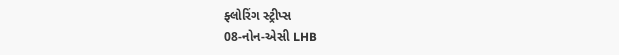ફ્લોરિંગ સ્ટ્રીપ્સ
08-નોન-એસી LHB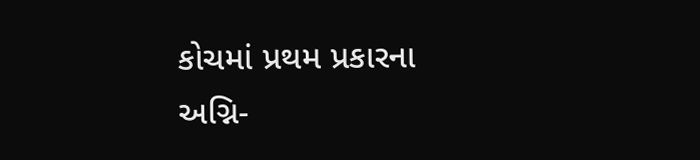કોચમાં પ્રથમ પ્રકારના અગ્નિ-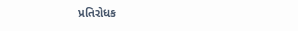પ્રતિરોધક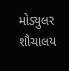મોડ્યુલર શૌચાલય